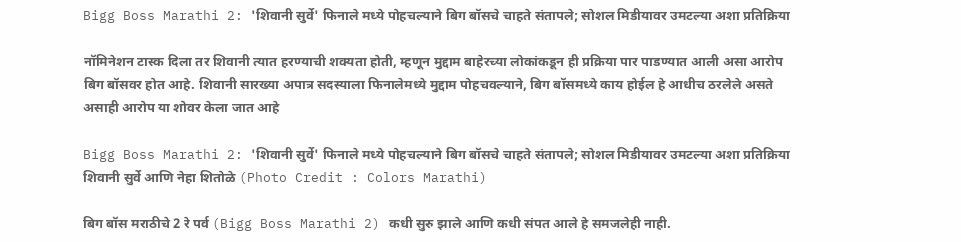Bigg Boss Marathi 2: 'शिवानी सुर्वे' फिनाले मध्ये पोहचल्याने बिग बॉसचे चाहते संतापले; सोशल मिडीयावर उमटल्या अशा प्रतिक्रिया

नॉमिनेशन टास्क दिला तर शिवानी त्यात हरण्याची शक्यता होती, म्हणून मुद्दाम बाहेरच्या लोकांकडून ही प्रक्रिया पार पाडण्यात आली असा आरोप बिग बॉसवर होत आहे. शिवानी सारख्या अपात्र सदस्याला फिनालेमध्ये मुद्दाम पोहचवल्याने, बिग बॉसमध्ये काय होईल हे आधीच ठरलेले असते असाही आरोप या शोवर केला जात आहे

Bigg Boss Marathi 2: 'शिवानी सुर्वे' फिनाले मध्ये पोहचल्याने बिग बॉसचे चाहते संतापले; सोशल मिडीयावर उमटल्या अशा प्रतिक्रिया
शिवानी सुर्वे आणि नेहा शितोळे (Photo Credit : Colors Marathi)

बिग बॉस मराठीचे 2 रे पर्व (Bigg Boss Marathi 2) कधी सुरु झाले आणि कधी संपत आले हे समजलेही नाही.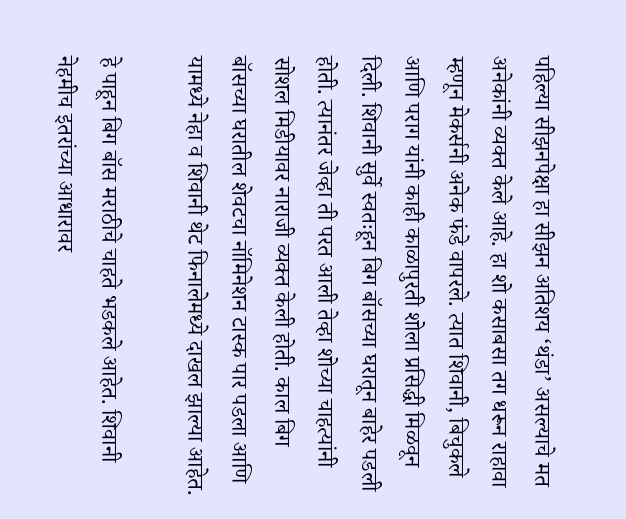पहिल्या सीझनपेक्षा हा सीझन अतिशय ‘थंडा’ असल्याचे मत अनेकांनी व्यक्त केले आहे. हा शो कसाबसा तग धरून राहावा म्हणून मेकर्सनी अनेक फंडे वापरले. त्यात शिवानी, बिचुकले आणि पराग यांनी काही काळापुरती शोला प्रसिद्धी मिळवून दिली. शिवानी सुर्वे स्वतःहून बिग बॉसच्या घरातून बाहेर पडली होती. त्यानंतर जेव्हा ती परत आली तेव्हा शोच्या चाहत्यांनी सोशल मिडीयावर नाराजी व्यक्त केली होती. काल बिग बॉसच्या घरातील शेवटचा नॉमिनेशन टास्क पार पडला आणि यामध्ये नेहा व शिवानी थेट फिनालेमध्ये दाखल झाल्या आहेत.

हे पाहून बिग बॉस मराठीचे चाहते भडकले आहेत. शिवानी नेहमीच इतरांच्या आधारावर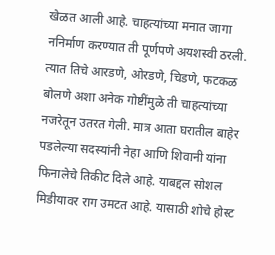खेळत आली आहे. चाहत्यांच्या मनात जागा ननिर्माण करण्यात ती पूर्णपणे अयशस्वी ठरली. त्यात तिचे आरडणे, ओरडणे, चिडणे, फटकळ बोलणे अशा अनेक गोष्टींमुळे ती चाहत्यांच्या नजरेतून उतरत गेली. मात्र आता घरातील बाहेर पडलेल्या सदस्यांनी नेहा आणि शिवानी यांना फिनालेचे तिकीट दिले आहे. याबद्दल सोशल मिडीयावर राग उमटत आहे. यासाठी शोचे होस्ट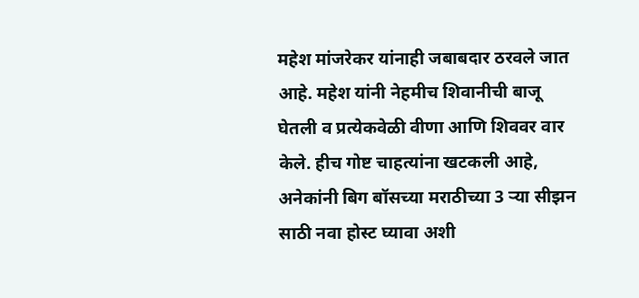महेश मांजरेकर यांनाही जबाबदार ठरवले जात आहे. महेश यांनी नेहमीच शिवानीची बाजू घेतली व प्रत्येकवेळी वीणा आणि शिववर वार केले. हीच गोष्ट चाहत्यांना खटकली आहे, अनेकांनी बिग बॉसच्या मराठीच्या 3 ऱ्या सीझन साठी नवा होस्ट घ्यावा अशी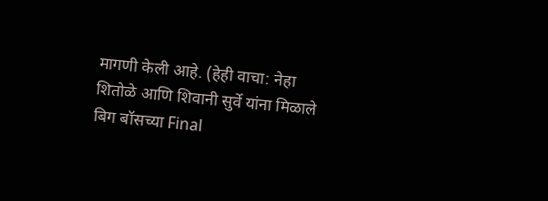मागणी केली आहे. (हेही वाचा: नेहा शितोळे आणि शिवानी सुर्वे यांना मिळाले बिग बॉसच्या Final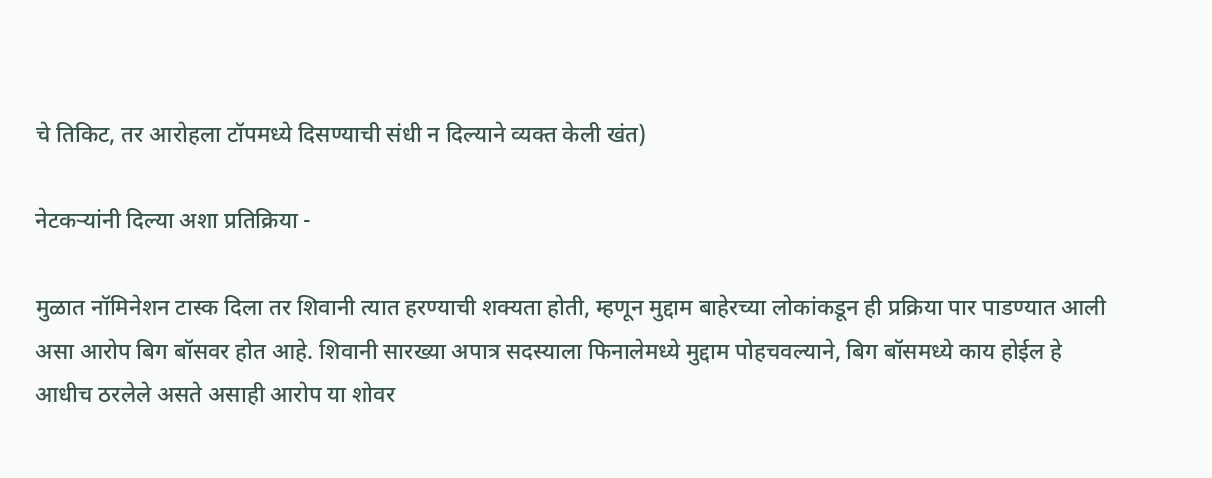चे तिकिट, तर आरोहला टॉपमध्ये दिसण्याची संधी न दिल्याने व्यक्त केली खंत)

नेटकऱ्यांनी दिल्या अशा प्रतिक्रिया -

मुळात नॉमिनेशन टास्क दिला तर शिवानी त्यात हरण्याची शक्यता होती, म्हणून मुद्दाम बाहेरच्या लोकांकडून ही प्रक्रिया पार पाडण्यात आली असा आरोप बिग बॉसवर होत आहे. शिवानी सारख्या अपात्र सदस्याला फिनालेमध्ये मुद्दाम पोहचवल्याने, बिग बॉसमध्ये काय होईल हे आधीच ठरलेले असते असाही आरोप या शोवर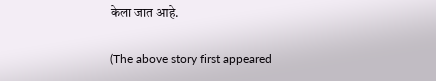केला जात आहे.

(The above story first appeared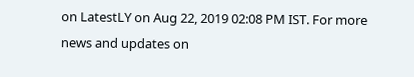on LatestLY on Aug 22, 2019 02:08 PM IST. For more news and updates on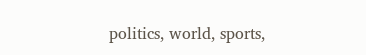politics, world, sports,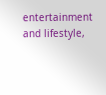entertainment and lifestyle,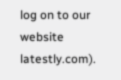log on to our website latestly.com).